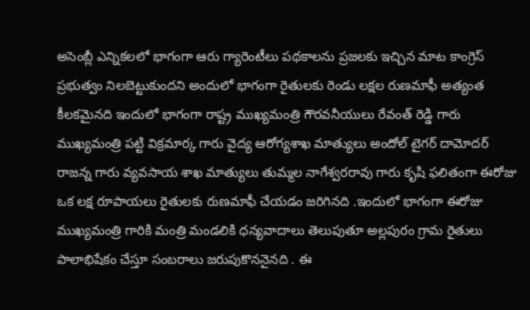అసెంబ్లీ ఎన్నికలలో భాగంగా ఆరు గ్యారెంటీలు పథకాలను ప్రజలకు ఇచ్చిన మాట కాంగ్రెస్ ప్రభుత్వం నిలబెట్టుకుందని అందులో భాగంగా రైతులకు రెండు లక్షల రుణమాఫీ అత్యంత కీలకమైనది ఇందులో భాగంగా రాష్ట్ర ముఖ్యమంత్రి గౌరవనీయులు రేవంత్ రెడ్డి గారు ముఖ్యమంత్రి పట్టి విక్రమార్క గారు వైద్య ఆరోగ్యశాఖ మాత్యులు అందోల్ టైగర్ దామోదర్ రాజన్న గారు వ్యవసాయ శాఖ మాత్యులు తుమ్మల నాగేశ్వరరావు గారు కృషి ఫలితంగా ఈరోజు ఒక లక్ష రూపాయలు రైతులకు రుణమాఫీ చేయడం జరిగినది .ఇందులో భాగంగా ఈరోజు ముఖ్యమంత్రి గారికి మంత్రి మండలికి ధన్యవాదాలు తెలుపుతూ అల్లపురం గ్రామ రైతులు పాలాభిషేకం చేస్తూ సంబరాలు జరుపుకొననైనది . ఈ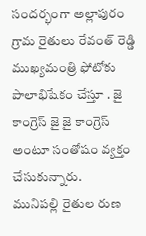సందర్భంగా అల్లాపురం గ్రామ రైతులు రేవంత్ రెడ్డి ముఖ్యమంత్రి ఫోటోకు పాలాభిషేకం చేస్తూ . జై కాంగ్రెస్ జై జై కాంగ్రెస్ అంటూ సంతోషం వ్యక్తం చేసుకున్నారు.
మునిపల్లి రైతుల రుణ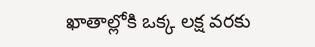ఖాతాల్లోకి ఒక్క లక్ష వరకు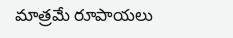మాత్రమే రూపాయలు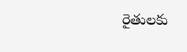రైతులకు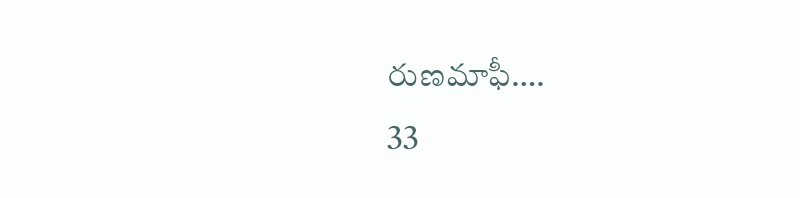రుణమాఫీ….
33